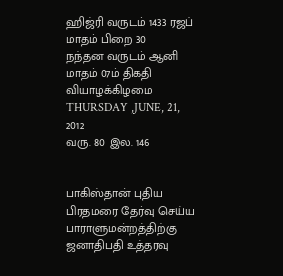ஹிஜ்ரி வருடம் 1433 ரஜப் மாதம் பிறை 30
நந்தன வருடம் ஆனி மாதம் 07ம் திகதி வியாழக்கிழமை
THURSDAY ,JUNE, 21, 2012
வரு. 80 இல. 146


பாகிஸ்தான் புதிய பிரதமரை தேர்வு செய்ய பாராளுமன்றத்திற்கு ஜனாதிபதி உத்தரவு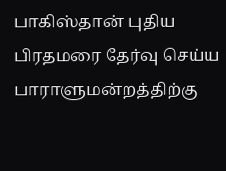பாகிஸ்தான் புதிய பிரதமரை தேர்வு செய்ய பாராளுமன்றத்திற்கு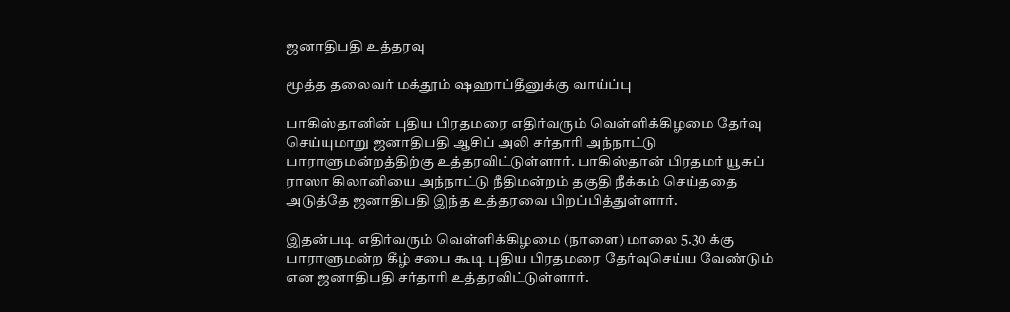ஜனாதிபதி உத்தரவு

மூத்த தலைவர் மக்தூம் ஷஹாப்தீனுக்கு வாய்ப்பு

பாகிஸ்தானின் புதிய பிரதமரை எதிர்வரும் வெள்ளிக்கிழமை தேர்வு செய்யுமாறு ஜனாதிபதி ஆசிப் அலி சர்தாரி அந்நாட்டு பாராளுமன்றத்திற்கு உத்தரவிட்டுள்ளார். பாகிஸ்தான் பிரதமர் யூசுப் ராஸா கிலானியை அந்நாட்டு நீதிமன்றம் தகுதி நீக்கம் செய்ததை அடுத்தே ஜனாதிபதி இந்த உத்தரவை பிறப்பித்துள்ளார்.

இதன்படி எதிர்வரும் வெள்ளிக்கிழமை (நாளை) மாலை 5.30 க்கு பாராளுமன்ற கீழ் சபை கூடி புதிய பிரதமரை தேர்வுசெய்ய வேண்டும் என ஜனாதிபதி சர்தாரி உத்தரவிட்டுள்ளார்.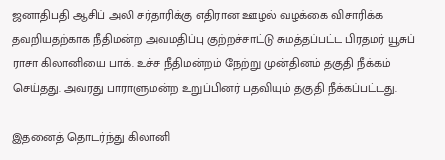ஜனாதிபதி ஆசிப் அலி சர்தாரிக்கு எதிரான ஊழல் வழக்கை விசாரிக்க தவறியதற்காக நீதிமன்ற அவமதிப்பு குற்றச்சாட்டு சுமத்தப்பட்ட பிரதமர் யூசுப் ராசா கிலானியை பாக். உச்ச நீதிமன்றம் நேற்று முன்தினம் தகுதி நீக்கம் செய்தது. அவரது பாராளுமன்ற உறுப்பினர் பதவியும் தகுதி நீக்கப்பட்டது.

இதனைத் தொடர்ந்து கிலானி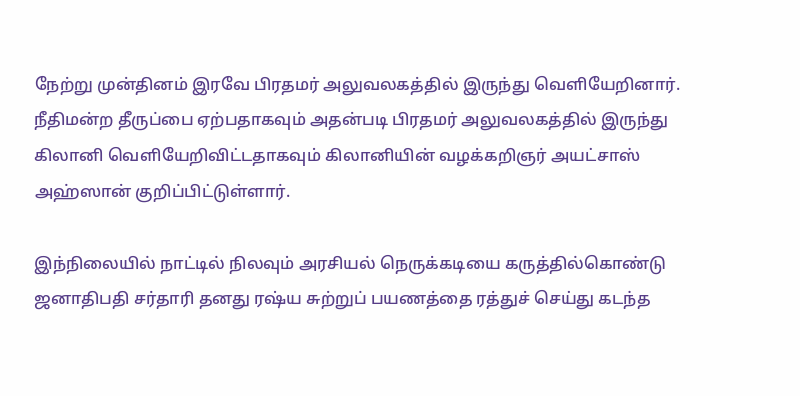நேற்று முன்தினம் இரவே பிரதமர் அலுவலகத்தில் இருந்து வெளியேறினார். நீதிமன்ற தீருப்பை ஏற்பதாகவும் அதன்படி பிரதமர் அலுவலகத்தில் இருந்து கிலானி வெளியேறிவிட்டதாகவும் கிலானியின் வழக்கறிஞர் அயட்சாஸ் அஹ்ஸான் குறிப்பிட்டுள்ளார்.

இந்நிலையில் நாட்டில் நிலவும் அரசியல் நெருக்கடியை கருத்தில்கொண்டு ஜனாதிபதி சர்தாரி தனது ரஷ்ய சுற்றுப் பயணத்தை ரத்துச் செய்து கடந்த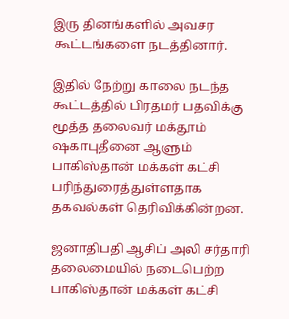இரு தினங்களில் அவசர கூட்டங்களை நடத்தினார்.

இதில் நேற்று காலை நடந்த கூட்டத்தில் பிரதமர் பதவிக்கு மூத்த தலைவர் மக்தூம் ஷகாபுதீனை ஆளும் பாகிஸ்தான் மக்கள் கட்சி பரிந்துரைத்துள்ளதாக தகவல்கள் தெரிவிக்கின்றன.

ஜனாதிபதி ஆசிப் அலி சர்தாரி தலைமையில் நடைபெற்ற பாகிஸ்தான் மக்கள் கட்சி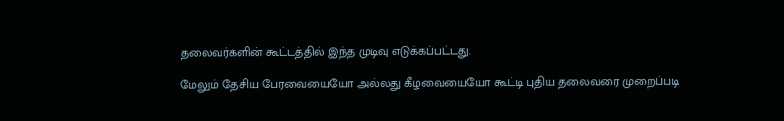தலைவர்களின் கூட்டத்தில் இந்த முடிவு எடுக்கப்பட்டது.

மேலும் தேசிய பேரவையையோ அல்லது கீழவையையோ கூட்டி புதிய தலைவரை முறைப்படி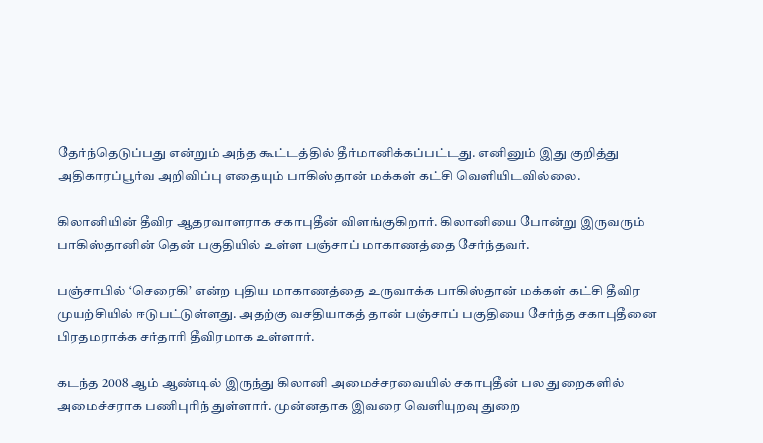தேர்ந்தெடுப்பது என்றும் அந்த கூட்டத்தில் தீர்மானிக்கப்பட்டது. எனினும் இது குறித்து அதிகாரப்பூர்வ அறிவிப்பு எதையும் பாகிஸ்தான் மக்கள் கட்சி வெளியிடவில்லை.

கிலானியின் தீவிர ஆதரவாளராக சகாபுதீன் விளங்குகிறார். கிலானியை போன்று இருவரும் பாகிஸ்தானின் தென் பகுதியில் உள்ள பஞ்சாப் மாகாணத்தை சேர்ந்தவர்.

பஞ்சாபில் ‘செரைகி’ என்ற புதிய மாகாணத்தை உருவாக்க பாகிஸ்தான் மக்கள் கட்சி தீவிர முயற்சியில் ஈடுபட்டுள்ளது. அதற்கு வசதியாகத் தான் பஞ்சாப் பகுதியை சேர்ந்த சகாபுதீனை பிரதமராக்க சர்தாரி தீவிரமாக உள்ளார்.

கடந்த 2008 ஆம் ஆண்டில் இருந்து கிலானி அமைச்சரவையில் சகாபுதீன் பல துறைகளில் அமைச்சராக பணிபுரிந் துள்ளார். முன்னதாக இவரை வெளியுறவு துறை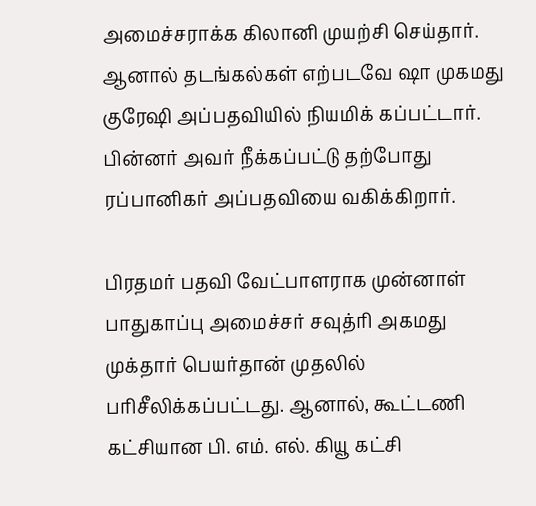அமைச்சராக்க கிலானி முயற்சி செய்தார். ஆனால் தடங்கல்கள் எற்படவே ஷா முகமது குரேஷி அப்பதவியில் நியமிக் கப்பட்டார். பின்னர் அவர் நீக்கப்பட்டு தற்போது ரப்பானிகர் அப்பதவியை வகிக்கிறார்.

பிரதமர் பதவி வேட்பாளராக முன்னாள் பாதுகாப்பு அமைச்சர் சவுத்ரி அகமது முக்தார் பெயர்தான் முதலில் பரிசீலிக்கப்பட்டது. ஆனால், கூட்டணி கட்சியான பி. எம். எல். கியூ கட்சி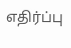எதிர்ப்பு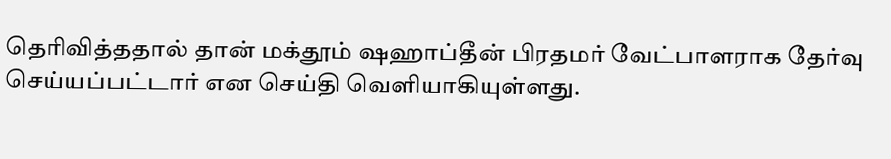தெரிவித்ததால் தான் மக்தூம் ஷஹாப்தீன் பிரதமர் வேட்பாளராக தேர்வு செய்யப்பட்டார் என செய்தி வெளியாகியுள்ளது.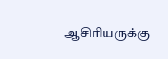ஆசிரியருக்கு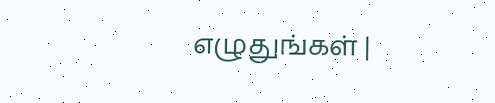எழுதுங்கள் |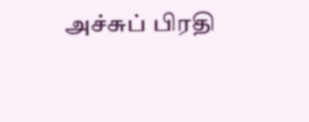அச்சுப் பிரதி